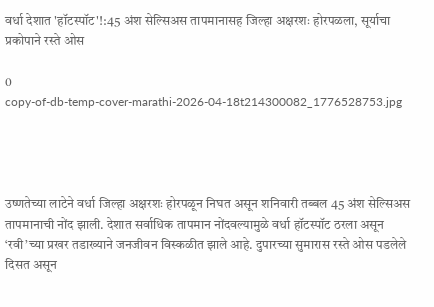वर्धा देशात 'हॉटस्पॉट'!:45 अंश सेल्सिअस तापमानासह जिल्हा अक्षरशः होरपळला, सूर्याचा प्रकोपाने रस्ते ओस

0
copy-of-db-temp-cover-marathi-2026-04-18t214300082_1776528753.jpg




उष्णतेच्या लाटेने वर्धा जिल्हा अक्षरशः होरपळून निघत असून शनिवारी तब्बल 45 अंश सेल्सिअस तापमानाची नोंद झाली. देशात सर्वाधिक तापमान नोंदवल्यामुळे वर्धा हॉटस्पॉट ठरला असून ‘रवी’च्या प्रखर तडाख्याने जनजीवन विस्कळीत झाले आहे. दुपारच्या सुमारास रस्ते ओस पडलेले दिसत असून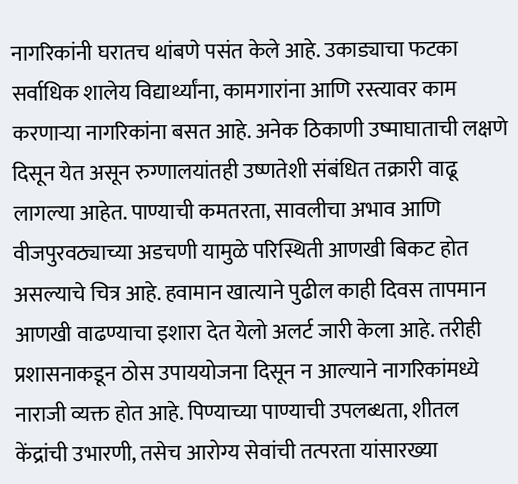नागरिकांनी घरातच थांबणे पसंत केले आहे. उकाड्याचा फटका सर्वाधिक शालेय विद्यार्थ्यांना, कामगारांना आणि रस्त्यावर काम करणाऱ्या नागरिकांना बसत आहे. अनेक ठिकाणी उष्माघाताची लक्षणे दिसून येत असून रुग्णालयांतही उष्णतेशी संबंधित तक्रारी वाढू लागल्या आहेत. पाण्याची कमतरता, सावलीचा अभाव आणि वीजपुरवठ्याच्या अडचणी यामुळे परिस्थिती आणखी बिकट होत असल्याचे चित्र आहे. हवामान खात्याने पुढील काही दिवस तापमान आणखी वाढण्याचा इशारा देत येलो अलर्ट जारी केला आहे. तरीही प्रशासनाकडून ठोस उपाययोजना दिसून न आल्याने नागरिकांमध्ये नाराजी व्यक्त होत आहे. पिण्याच्या पाण्याची उपलब्धता, शीतल केंद्रांची उभारणी, तसेच आरोग्य सेवांची तत्परता यांसारख्या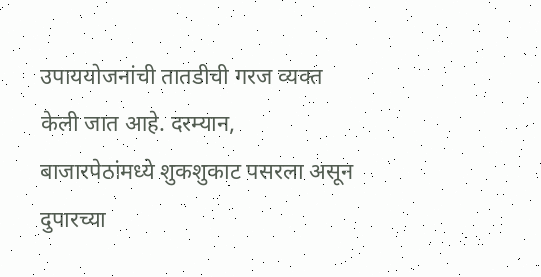उपाययोजनांची तातडीची गरज व्यक्त केली जात आहे. दरम्यान, बाजारपेठांमध्ये शुकशुकाट पसरला असून दुपारच्या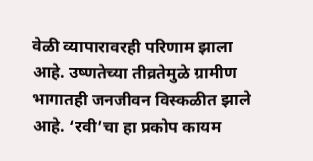वेळी व्यापारावरही परिणाम झाला आहे. उष्णतेच्या तीव्रतेमुळे ग्रामीण भागातही जनजीवन विस्कळीत झाले आहे. ‘रवी’चा हा प्रकोप कायम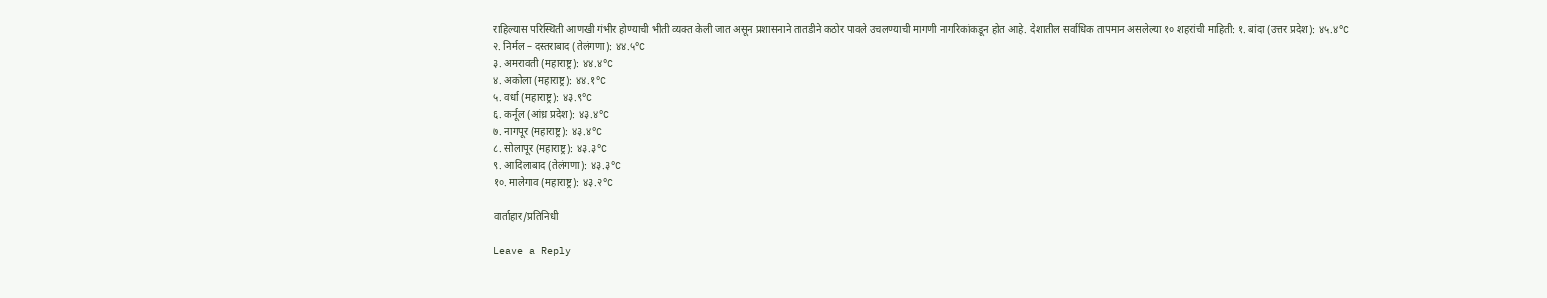राहिल्यास परिस्थिती आणखी गंभीर होण्याची भीती व्यक्त केली जात असून प्रशासनाने तातडीने कठोर पावले उचलण्याची मागणी नागरिकांकडून होत आहे. देशातील सर्वाधिक तापमान असलेल्या १० शहरांची माहिती: १. बांदा (उत्तर प्रदेश): ४५.४°C
२. निर्मल – दस्तराबाद (तेलंगणा): ४४.५°C
३. अमरावती (महाराष्ट्र): ४४.४°C
४. अकोला (महाराष्ट्र): ४४.१°C
५. वर्धा (महाराष्ट्र): ४३.९°C
६. कर्नूल (आंध्र प्रदेश): ४३.४°C
७. नागपूर (महाराष्ट्र): ४३.४°C
८. सोलापूर (महाराष्ट्र): ४३.३°C
९. आदिलाबाद (तेलंगणा): ४३.३°C
१०. मालेगाव (महाराष्ट्र): ४३.२°C

वार्ताहार/प्रतिनिधी

Leave a Reply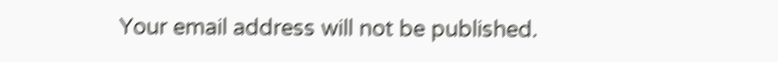Your email address will not be published.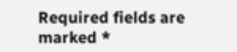Required fields are marked *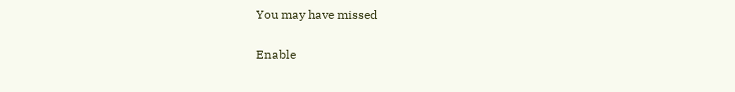You may have missed

Enable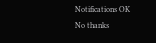Notifications OK No thanks